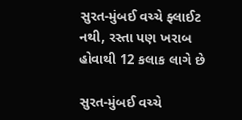સુરત-મુંબઈ વચ્ચે ફ્લાઈટ નથી, રસ્તા પણ ખરાબ હોવાથી 12 કલાક લાગે છે

સુરત-મુંબઈ વચ્ચે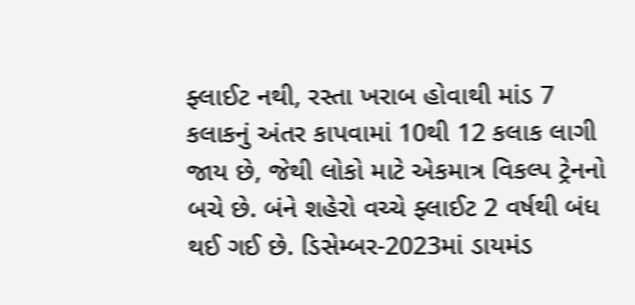ફ્લાઈટ નથી, રસ્તા ખરાબ હોવાથી માંડ 7 કલાકનું અંતર કાપવામાં 10થી 12 કલાક લાગી જાય છે, જેથી લોકો માટે એકમાત્ર વિકલ્પ ટ્રેનનો બચે છે. બંને શહેરો વચ્ચે ફ્લાઈટ 2 વર્ષથી બંધ થઈ ગઈ છે. ડિસેમ્બર-2023માં ડાયમંડ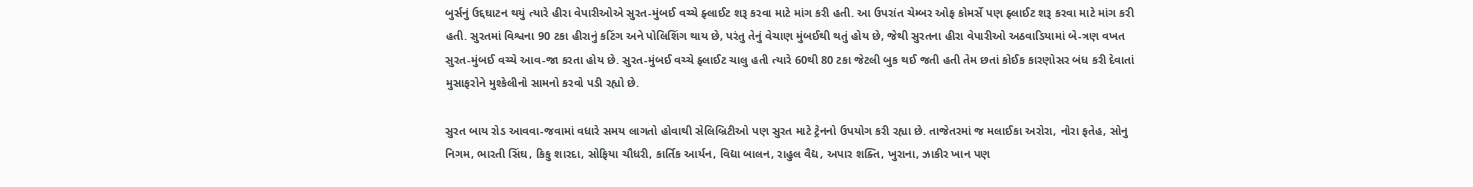બુર્સનું ઉદ્દઘાટન થયું ત્યારે હીરા વેપારીઓએ સુરત-મુંબઈ વચ્ચે ફ્લાઈટ શરૂ કરવા માટે માંગ કરી હતી. આ ઉપરાંત ચેમ્બર ઓફ કોમર્સે પણ ફ્લાઈટ શરૂ કરવા માટે માંગ કરી હતી. સુરતમાં વિશ્વના 90 ટકા હીરાનું કટિંગ અને પોલિશિંગ થાય છે, પરંતુ તેનું વેચાણ મુંબઈથી થતું હોય છે, જેથી સુરતના હીરા વેપારીઓ અઠવાડિયામાં બે-ત્રણ વખત સુરત-મુંબઈ વચ્ચે આવ-જા કરતા હોય છે. સુરત-મુંબઈ વચ્ચે ફ્લાઈટ ચાલુ હતી ત્યારે 60થી 80 ટકા જેટલી બુક થઈ જતી હતી તેમ છતાં કોઈક કારણોસર બંધ કરી દેવાતાં મુસાફરોને મુશ્કેલીનો સામનો કરવો પડી રહ્યો છે.

સુરત બાય રોડ આવવા-જવામાં વધારે સમય લાગતો હોવાથી સેલિબ્રિટીઓ પણ સુરત માટે ટ્રેનનો ઉપયોગ કરી રહ્યા છે. તાજેતરમાં જ મલાઈકા અરોરા, નોરા ફતેહ, સોનુ નિગમ, ભારતી સિંઘ, કિકુ શારદા, સોફિયા ચૌધરી, કાર્તિક આર્યન, વિદ્યા બાલન, રાહુલ વૈદ્ય, અપાર શક્તિ, ખુરાના, ઝાકીર ખાન પણ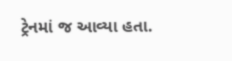ટ્રેનમાં જ આવ્યા હતા.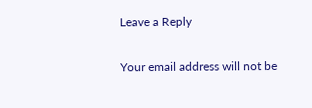Leave a Reply

Your email address will not be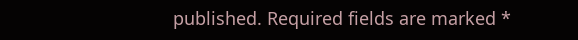published. Required fields are marked *